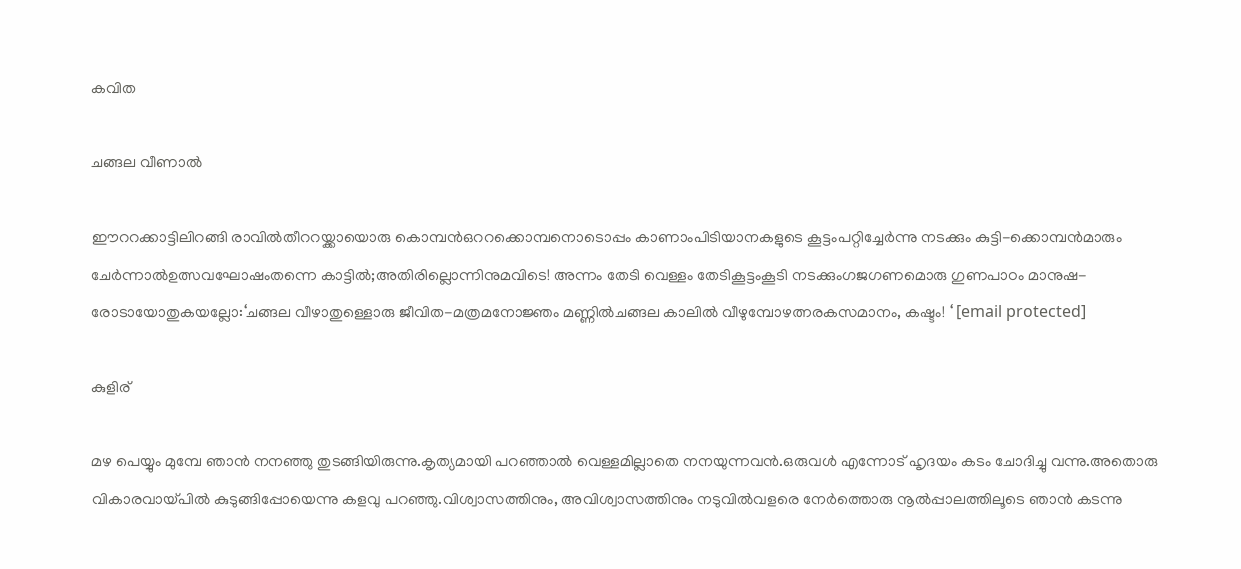കവിത

ചങ്ങല വീണാൽ

ഈററക്കാട്ടിലിറങ്ങി രാവിൽതീററയ്ക്കായൊരു കൊമ്പൻഒററക്കൊമ്പനൊടൊപ്പം കാണാംപിടിയാനകളുടെ കൂട്ടംപറ്റിച്ചേർന്നു നടക്കും കുട്ടി-ക്കൊമ്പൻമാരും ചേർന്നാൽഉത്സവഘോഷംതന്നെ കാട്ടിൽ;അതിരില്ലൊന്നിനുമവിടെ! അന്നം തേടി വെള്ളം തേടികൂട്ടംകൂടി നടക്കുംഗജഗണമൊരു ഗുണപാഠം മാനുഷ-രോടായോതുകയല്ലോ:‘ചങ്ങല വീഴാതുള്ളൊരു ജീവിത-മത്രമനോജ്ഞം മണ്ണിൽചങ്ങല കാലിൽ വീഴുമ്പോഴത്നരകസമാനം, കഷ്ടം! ‘ [email protected]

കുളിര്

മഴ പെയ്യും മുമ്പേ ഞാൻ നനഞ്ഞു തുടങ്ങിയിരുന്നു.കൃത്യമായി പറഞ്ഞാൽ വെള്ളമില്ലാതെ നനയുന്നവൻ.ഒരുവൾ എന്നോട് ഹൃദയം കടം ചോദിച്ചു വന്നു.അതൊരു വികാരവായ്പിൽ കുടുങ്ങിപ്പോയെന്നു കളവു പറഞ്ഞു.വിശ്വാസത്തിനും, അവിശ്വാസത്തിനും നടുവിൽവളരെ നേർത്തൊരു നൂൽപ്പാലത്തിലൂടെ ഞാൻ കടന്നു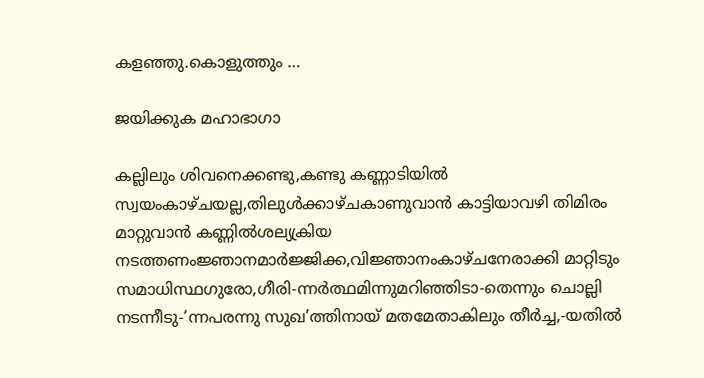കളഞ്ഞു.കൊളുത്തും …

ജയിക്കുക മഹാഭാഗാ

കല്ലിലും ശിവനെക്കണ്ടു,കണ്ടു കണ്ണാടിയിൽ സ്വയംകാഴ്ചയല്ല,തിലുൾക്കാഴ്ചകാണുവാൻ കാട്ടിയാവഴി തിമിരം മാറ്റുവാൻ കണ്ണിൽശല്യക്രിയ നടത്തണംജ്ഞാനമാർജ്ജിക്ക,വിജ്ഞാനംകാഴ്ചനേരാക്കി മാറ്റിടും സമാധിസ്ഥഗുരോ,ഗീരി-ന്നർത്ഥമിന്നുമറിഞ്ഞിടാ-തെന്നും ചൊല്ലി നടന്നീടു-‘ന്നപരന്നു സുഖ’ത്തിനായ് മതമേതാകിലും തീർച്ച,-യതിൽ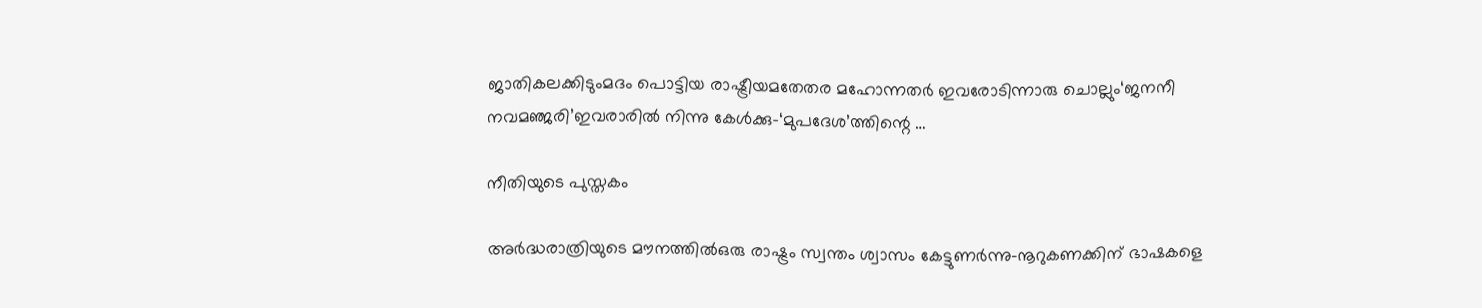ജാതികലക്കിടുംമദം പൊട്ടിയ രാഷ്ട്രീയമതേതര മഹോന്നതർ ഇവരോടിന്നാരു ചൊല്ലും‘ജനനീ നവമഞ്ജരി’ഇവരാരിൽ നിന്നു കേൾക്കു-‘മുപദേശ’ത്തിന്റെ …

നീതിയുടെ പുസ്തകം

അര്‍ദ്ധരാത്രിയുടെ മൗനത്തില്‍ഒരു രാഷ്ട്രം സ്വന്തം ശ്വാസം കേട്ടുണര്‍ന്നു-നൂറുകണക്കിന് ഭാഷകളെ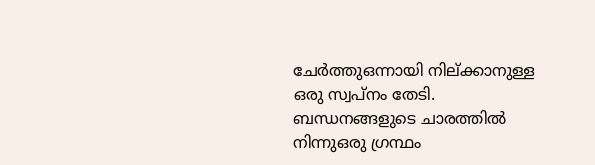ചേര്‍ത്തുഒന്നായി നില്ക്കാനുള്ള ഒരു സ്വപ്നം തേടി. ബന്ധനങ്ങളുടെ ചാരത്തില്‍ നിന്നുഒരു ഗ്രന്ഥം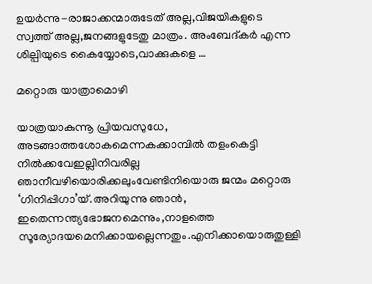ഉയര്‍ന്നു-രാജാക്കന്മാരുടേത് അല്ല,വിജയികളുടെ സ്വത്ത് അല്ല,ജനങ്ങളുടേതു മാത്രം. അംബേദ്കര്‍ എന്ന ശില്പിയുടെ കൈയ്യോടെ,വാക്കുകളെ …

മറ്റൊരു യാത്രാമൊഴി

യാത്രയാകുന്നൂ പ്രിയവസുധേ, അടങ്ങാത്തശോകമെന്നകക്കാമ്പില്‍ തളംകെട്ടി നില്‍ക്കവേഇല്ലിനിവരില്ല ഞാനീവഴിയൊരിക്കലുംവേണ്ടിനിയൊരു ജന്മം മറ്റൊരു ‘ഗിനിപ്പിഗാ’യ്.അറിയുന്നു ഞാന്‍, ഇതെന്നന്ത്യഭോജനമെന്നും,നാളത്തെ സൂര്യോദയമെനിക്കായല്ലെന്നതും.എനിക്കായൊരുതുള്ളി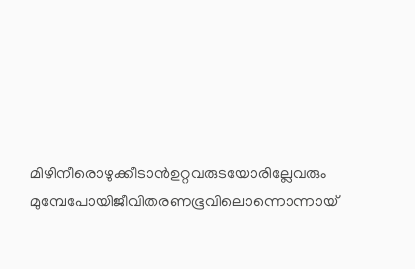മിഴിനീരൊഴുക്കീടാന്‍ഉറ്റവരുടയോരില്ലേവരും മുമ്പേപോയിജീവിതരണഭൂവിലൊന്നൊന്നായ്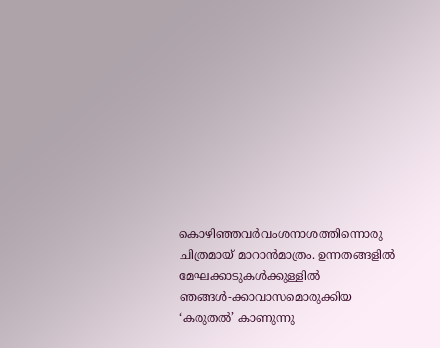കൊഴിഞ്ഞവര്‍വംശനാശത്തിന്നൊരു ചിത്രമായ് മാറാന്‍മാത്രം. ഉന്നതങ്ങളില്‍ മേഘക്കാടുകള്‍ക്കുള്ളില്‍ ഞങ്ങള്‍-ക്കാവാസമൊരുക്കിയ ‘കരുതല്‍’ കാണുന്നു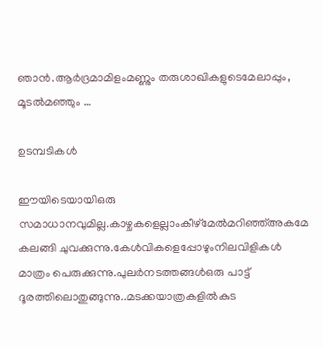ഞാന്‍.ആര്‍ദ്രമാമിളംമണ്ണും തരുശാഖികളുടെമേലാപ്പും, മൂടല്‍മഞ്ഞും …

ഉടമ്പടികൾ

ഈയിടെയായിഒരു സമാധാനവുമില്ല.കാഴ്ചകളെല്ലാംകീഴ്മേൽമറിഞ്ഞ്അകമേ കലങ്ങി ചുവക്കുന്നു.കേൾവികളെപ്പോഴുംനിലവിളികൾ മാത്രം പെരുക്കുന്നു.പുലർനടത്തങ്ങൾഒരു പാട്ട് ദൂരത്തിലൊതുങ്ങുന്നു..മടക്കയാത്രകളിൽകുട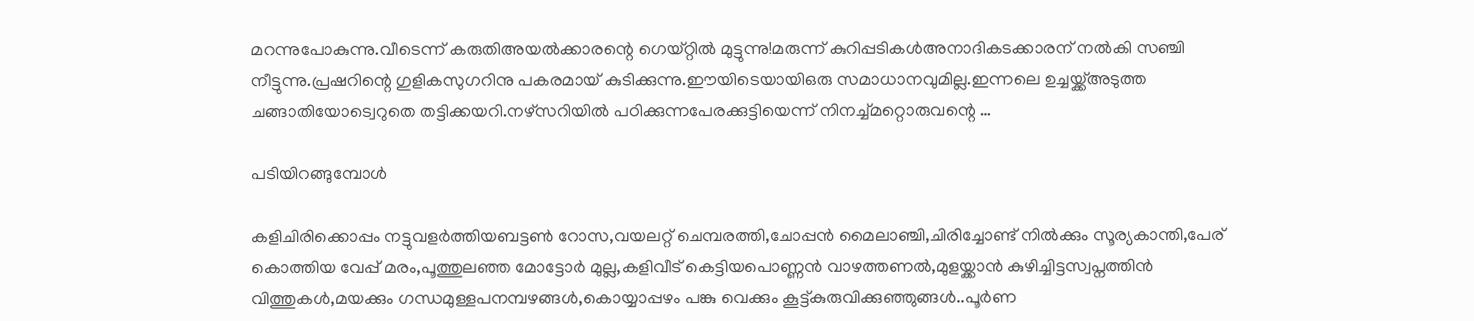മറന്നുപോകുന്നു.വീടെന്ന് കരുതിഅയൽക്കാരന്റെ ഗെയ്റ്റിൽ മുട്ടുന്നു!മരുന്ന് കുറിപ്പടികൾഅനാദികടക്കാരന് നൽകി സഞ്ചി നീട്ടുന്നു.പ്രഷറിന്റെ ഗുളികസുഗറിനു പകരമായ് കുടിക്കുന്നു.ഈയിടെയായിഒരു സമാധാനവുമില്ല.ഇന്നലെ ഉച്ചയ്ക്ക്അടുത്ത ചങ്ങാതിയോട്വെറുതെ തട്ടിക്കയറി.നഴ്സറിയിൽ പഠിക്കുന്നപേരക്കുട്ടിയെന്ന് നിനച്ച്മറ്റൊരുവന്റെ …

പടിയിറങ്ങുമ്പോൾ

കളിചിരിക്കൊപ്പം നട്ടുവളർത്തിയബട്ടൺ റോസ,വയലറ്റ് ചെമ്പരത്തി,ചോപ്പൻ മൈലാഞ്ചി,ചിരിച്ചോണ്ട് നിൽക്കും സൂര്യകാന്തി,പേര് കൊത്തിയ വേപ്പ് മരം,പൂത്തുലഞ്ഞ മോട്ടോർ മുല്ല,കളിവീട് കെട്ടിയപൊണ്ണൻ വാഴത്തണൽ,മുളയ്ക്കാൻ കുഴിച്ചിട്ടസ്വപ്നത്തിൻ വിത്തുകൾ,മയക്കും ഗന്ധമുള്ളപനമ്പഴങ്ങൾ,കൊയ്യാപ്പഴം പങ്കു വെക്കും കൂട്ട്കുരുവിക്കുഞ്ഞുങ്ങൾ..പൂർണ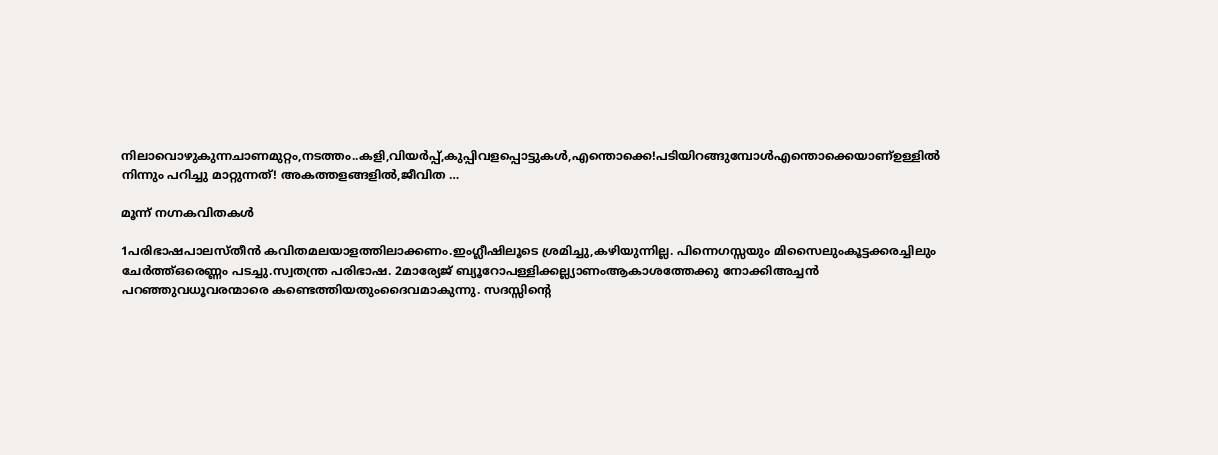നിലാവൊഴുകുന്നചാണമുറ്റം,നടത്തം..കളി,വിയർപ്പ്,കുപ്പിവളപ്പൊട്ടുകൾ,എന്തൊക്കെ!പടിയിറങ്ങുമ്പോൾഎന്തൊക്കെയാണ്ഉള്ളിൽ നിന്നും പറിച്ചു മാറ്റുന്നത്! അകത്തളങ്ങളിൽ,ജീവിത …

മൂന്ന് നഗ്നകവിതകൾ

1പരിഭാഷപാലസ്തീൻ കവിതമലയാളത്തിലാക്കണം.ഇംഗ്ലീഷിലൂടെ ശ്രമിച്ചു,കഴിയുന്നില്ല. പിന്നെഗസ്സയും മിസൈലുംകൂട്ടക്കരച്ചിലും ചേർത്ത്ഒരെണ്ണം പടച്ചു.സ്വതന്ത്ര പരിഭാഷ. 2മാര്യേജ് ബ്യൂറോപള്ളിക്കല്ല്യാണംആകാശത്തേക്കു നോക്കിഅച്ചൻ പറഞ്ഞുവധൂവരന്മാരെ കണ്ടെത്തിയതുംദൈവമാകുന്നു. സദസ്സിന്റെ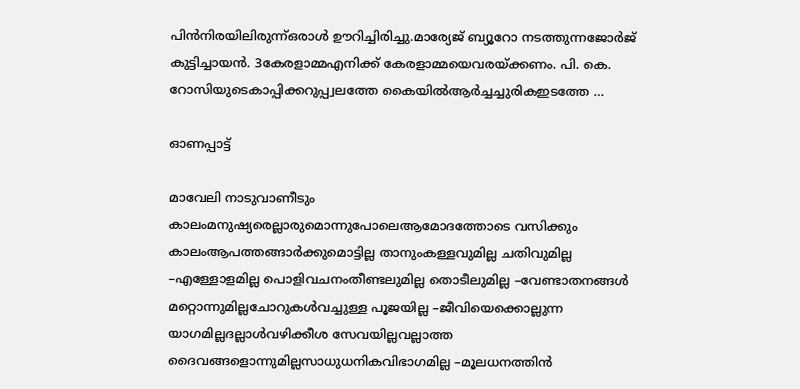പിൻനിരയിലിരുന്ന്ഒരാൾ ഊറിച്ചിരിച്ചു.മാര്യേജ് ബ്യൂറോ നടത്തുന്നജോർജ് കുട്ടിച്ചായൻ. 3കേരളാമ്മഎനിക്ക് കേരളാമ്മയെവരയ്ക്കണം. പി. കെ. റോസിയുടെകാപ്പിക്കറുപ്പ്വലത്തേ കൈയിൽആർച്ചച്ചുരികഇടത്തേ …

ഓണപ്പാട്ട്

മാവേലി നാടുവാണീടും കാലംമനുഷ്യരെല്ലാരുമൊന്നുപോലെആമോദത്തോടെ വസിക്കും കാലംആപത്തങ്ങാര്‍ക്കുമൊട്ടില്ല താനുംകള്ളവുമില്ല ചതിവുമില്ല –എള്ളോളമില്ല പൊളിവചനംതീണ്ടലുമില്ല തൊടീലുമില്ല –വേണ്ടാതനങ്ങള്‍ മറ്റൊന്നുമില്ലചോറുകള്‍വച്ചുള്ള പൂജയില്ല –ജീവിയെക്കൊല്ലുന്ന യാഗമില്ലദല്ലാള്‍വഴിക്കീശ സേവയില്ലവല്ലാത്ത ദൈവങ്ങളൊന്നുമില്ലസാധുധനികവിഭാഗമില്ല –മൂലധനത്തിന്‍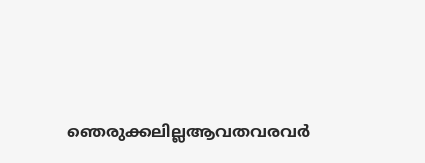ഞെരുക്കലില്ലആവതവരവര്‍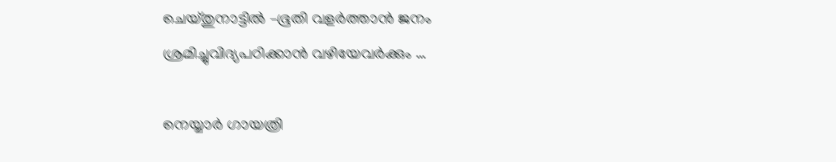ചെയ്തുനാട്ടില്‍ –ഭൂതി വളര്‍ത്താന്‍ ജനം ശ്രമിച്ചുവിദ്യപഠിക്കാന്‍ വഴിയേവര്‍ക്കും …

നെയ്യാർ ഗായത്രി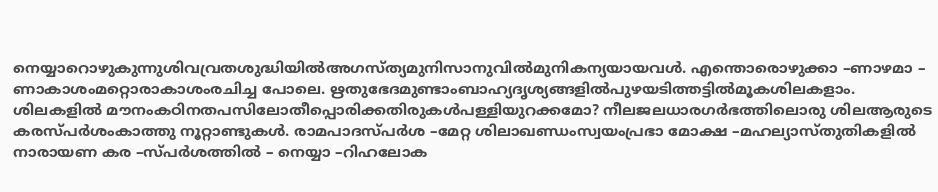നെയ്യാറൊഴുകുന്നുശിവവ്രതശുദ്ധിയിൽഅഗസ്ത്യമുനിസാനുവിൽമുനികന്യയായവൾ. എന്തൊരൊഴുക്കാ –ണാഴമാ – ണാകാശംമറ്റൊരാകാശംരചിച്ച പോലെ. ഋതുഭേദമുണ്ടാംബാഹ്യദൃശ്യങ്ങളിൽപുഴയടിത്തട്ടിൽമൂകശിലകളാം. ശിലകളിൽ മൗനംകഠിനതപസിലോതീപ്പൊരിക്കതിരുകൾപള്ളിയുറക്കമോ? നീലജലധാരഗർഭത്തിലൊരു ശിലആരുടെ കരസ്പർശംകാത്തു നൂറ്റാണ്ടുകൾ. രാമപാദസ്പർശ –മേറ്റ ശിലാഖണ്ഡംസ്വയംപ്രഭാ മോക്ഷ –മഹല്യാസ്തുതികളിൽ നാരായണ കര –സ്പർശത്തിൽ – നെയ്യാ –റിഹലോക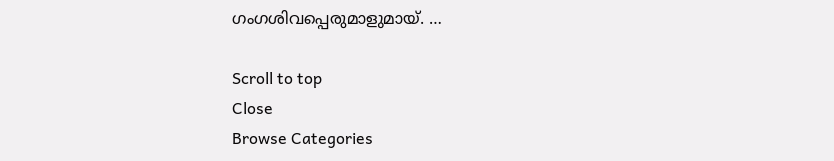ഗംഗശിവപ്പെരുമാളുമായ്. …

Scroll to top
Close
Browse Categories